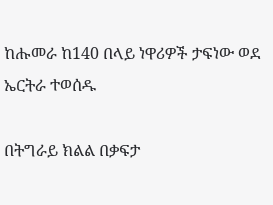ከሑመራ ከ140 በላይ ነዋሪዎች ታፍነው ወደ ኤርትራ ተወሰዱ

በትግራይ ክልል በቃፍታ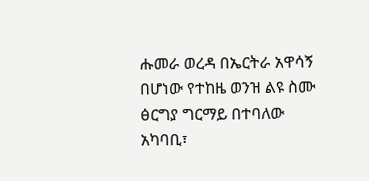ሑመራ ወረዳ በኤርትራ አዋሳኝ በሆነው የተከዜ ወንዝ ልዩ ስሙ ፅርግያ ግርማይ በተባለው አካባቢ፣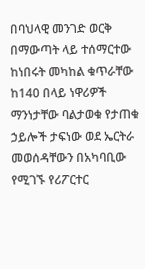በባህላዊ መንገድ ወርቅ በማውጣት ላይ ተሰማርተው ከነበሩት መካከል ቁጥራቸው ከ140 በላይ ነዋሪዎች ማንነታቸው ባልታወቁ የታጠቁ ኃይሎች ታፍነው ወደ ኤርትራ መወሰዳቸውን በአካባቢው የሚገኙ የሪፖርተር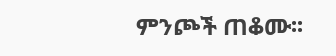ምንጮች ጠቆሙ፡፡